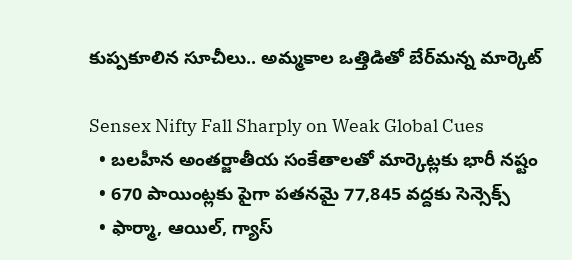కుప్పకూలిన సూచీలు.. అమ్మకాల ఒత్తిడితో బేర్‌మన్న మార్కెట్

Sensex Nifty Fall Sharply on Weak Global Cues
  • బలహీన అంతర్జాతీయ సంకేతాలతో మార్కెట్లకు భారీ నష్టం
  • 670 పాయింట్లకు పైగా పతనమై 77,845 వద్దకు సెన్సెక్స్
  • ఫార్మా, ఆయిల్, గ్యాస్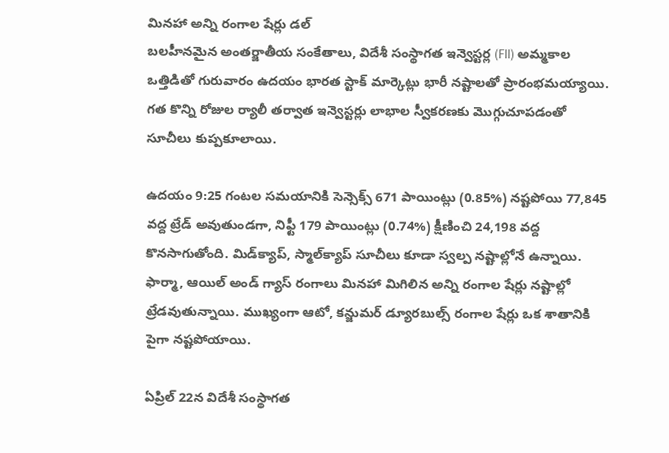మినహా అన్ని రంగాల షేర్లు డల్
బలహీనమైన అంతర్జాతీయ సంకేతాలు, విదేశీ సంస్థాగత ఇన్వెస్టర్ల (FII) అమ్మకాల ఒత్తిడితో గురువారం ఉదయం భారత స్టాక్ మార్కెట్లు భారీ నష్టాలతో ప్రారంభమయ్యాయి. గత కొన్ని రోజుల ర్యాలీ తర్వాత ఇన్వెస్టర్లు లాభాల స్వీకరణకు మొగ్గుచూపడంతో సూచీలు కుప్పకూలాయి.

ఉదయం 9:25 గంటల సమయానికి సెన్సెక్స్ 671 పాయింట్లు (0.85%) నష్టపోయి 77,845 వద్ద ట్రేడ్ అవుతుండగా, నిఫ్టీ 179 పాయింట్లు (0.74%) క్షీణించి 24,198 వద్ద కొనసాగుతోంది. మిడ్‌క్యాప్, స్మాల్‌క్యాప్ సూచీలు కూడా స్వల్ప నష్టాల్లోనే ఉన్నాయి. ఫార్మా, ఆయిల్ అండ్ గ్యాస్ రంగాలు మినహా మిగిలిన అన్ని రంగాల షేర్లు నష్టాల్లో ట్రేడవుతున్నాయి. ముఖ్యంగా ఆటో, కన్జుమర్ డ్యూరబుల్స్ రంగాల షేర్లు ఒక శాతానికి పైగా నష్టపోయాయి.

ఏప్రిల్ 22న విదేశీ సంస్థాగత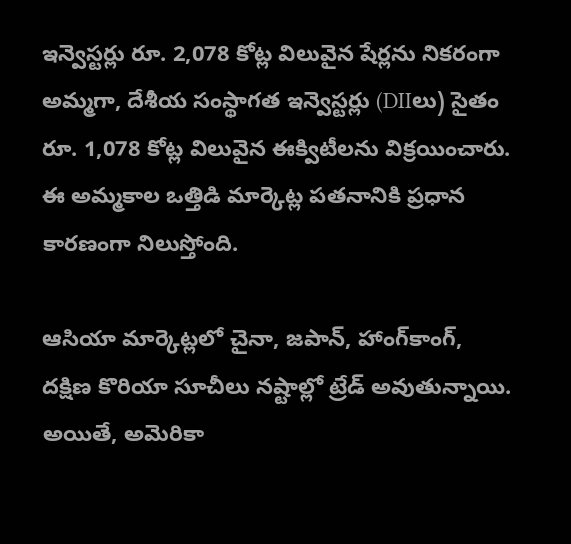ఇన్వెస్టర్లు రూ. 2,078 కోట్ల విలువైన షేర్లను నికరంగా అమ్మగా, దేశీయ సంస్థాగత ఇన్వెస్టర్లు (DIIలు) సైతం రూ. 1,078 కోట్ల విలువైన ఈక్విటీలను విక్రయించారు. ఈ అమ్మకాల ఒత్తిడి మార్కెట్ల పతనానికి ప్రధాన కారణంగా నిలుస్తోంది.

ఆసియా మార్కెట్లలో చైనా, జపాన్, హాంగ్‌కాంగ్, దక్షిణ కొరియా సూచీలు నష్టాల్లో ట్రేడ్ అవుతున్నాయి. అయితే, అమెరికా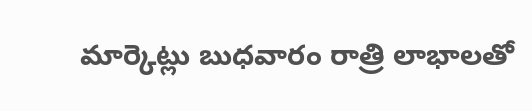మార్కెట్లు బుధవారం రాత్రి లాభాలతో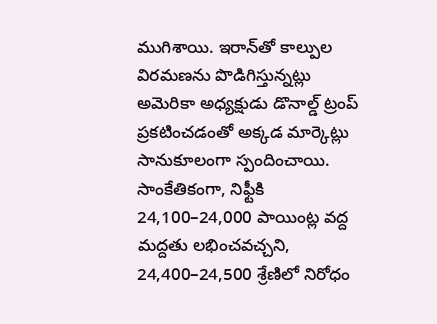ముగిశాయి. ఇరాన్‌తో కాల్పుల విరమణను పొడిగిస్తున్నట్లు అమెరికా అధ్యక్షుడు డొనాల్డ్ ట్రంప్ ప్రకటించడంతో అక్కడ మార్కెట్లు సానుకూలంగా స్పందించాయి. సాంకేతికంగా, నిఫ్టీకి 24,100–24,000 పాయింట్ల వద్ద మద్దతు లభించవచ్చని, 24,400–24,500 శ్రేణిలో నిరోధం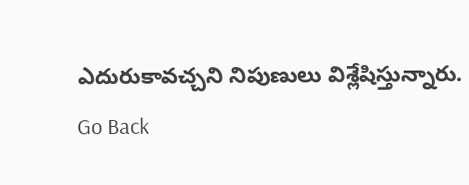ఎదురుకావచ్చని నిపుణులు విశ్లేషిస్తున్నారు.
Go Back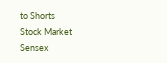to Shorts
Stock Market
Sensex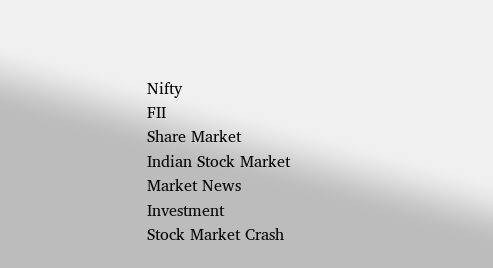Nifty
FII
Share Market
Indian Stock Market
Market News
Investment
Stock Market Crash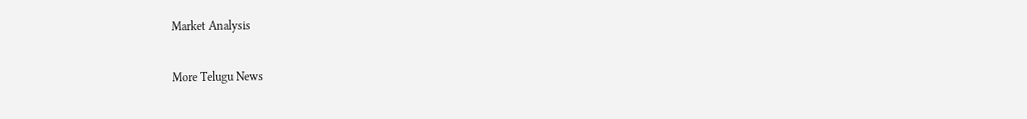Market Analysis

More Telugu News